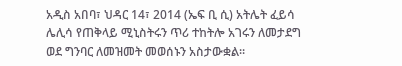አዲስ አበባ፣ ህዳር 14፣ 2014 (ኤፍ ቢ ሲ) አትሌት ፈይሳ ሌሊሳ የጠቅላይ ሚኒስትሩን ጥሪ ተከትሎ አገሩን ለመታደግ ወደ ግንባር ለመዝመት መወሰኑን አስታውቋል።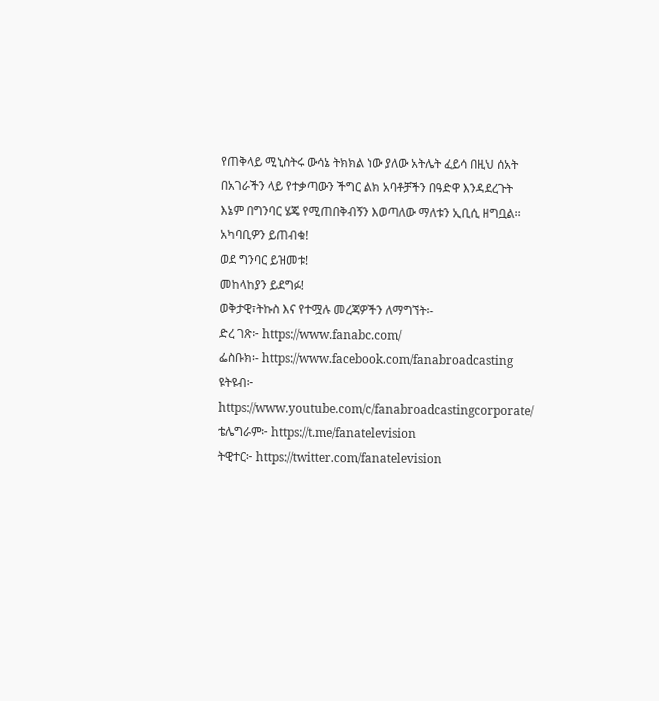የጠቅላይ ሚኒስትሩ ውሳኔ ትክክል ነው ያለው አትሌት ፈይሳ በዚህ ሰአት በአገራችን ላይ የተቃጣውን ችግር ልክ አባቶቻችን በዓድዋ እንዳደረጉት እኔም በግንባር ሄጄ የሚጠበቅብኝን እወጣለው ማለቱን ኢቢሲ ዘግቧል፡፡
አካባቢዎን ይጠብቁ!
ወደ ግንባር ይዝመቱ!
መከላከያን ይደግፉ!
ወቅታዊ፣ትኩስ እና የተሟሉ መረጃዎችን ለማግኘት፡-
ድረ ገጽ፦ https://www.fanabc.com/
ፌስቡክ፡- https://www.facebook.com/fanabroadcasting
ዩትዩብ፦ https://www.youtube.com/c/fanabroadcastingcorporate/
ቴሌግራም፦ https://t.me/fanatelevision
ትዊተር፦ https://twitter.com/fanatelevision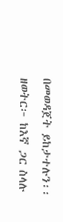በመወዳጀት ይከታተሉን፡፡
ዘወትር፦ ከእኛ ጋር ስላሉ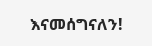እናመሰግናለን!